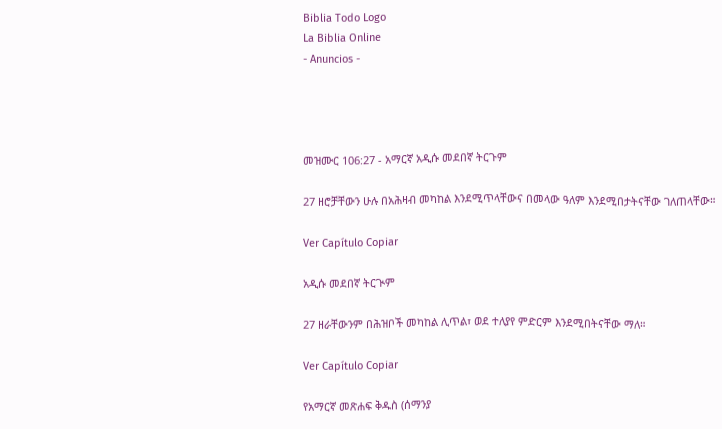Biblia Todo Logo
La Biblia Online
- Anuncios -




መዝሙር 106:27 - አማርኛ አዲሱ መደበኛ ትርጉም

27 ዘሮቻቸውን ሁሉ በአሕዛብ መካከል እንደሚጥላቸውና በመላው ዓለም እንደሚበታትናቸው ገለጠላቸው።

Ver Capítulo Copiar

አዲሱ መደበኛ ትርጒም

27 ዘራቸውንም በሕዝቦች መካከል ሊጥል፣ ወደ ተለያየ ምድርም እንደሚበትናቸው ማለ።

Ver Capítulo Copiar

የአማርኛ መጽሐፍ ቅዱስ (ሰማንያ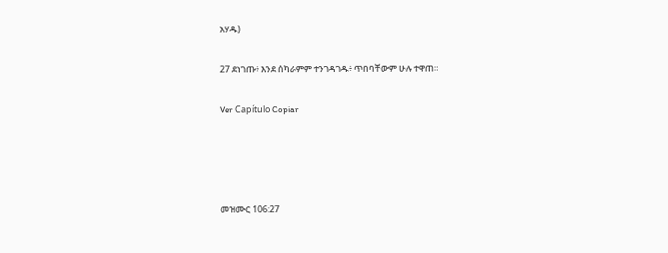አሃዱ)

27 ደነገጡ፥ እንደ ሰካራምም ተንገዳገዱ፥ ጥበባቸውም ሁሉ ተዋጠ።

Ver Capítulo Copiar




መዝሙር 106:27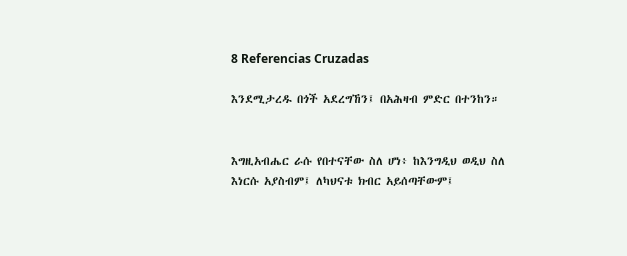8 Referencias Cruzadas

እንደሚታረዱ በጎች አደረግኸን፤ በአሕዛብ ምድር በተንከን።


እግዚአብሔር ራሱ የበተናቸው ስለ ሆነ፥ ከእንግዲህ ወዲህ ስለ እነርሱ አያስብም፤ ለካህናቱ ክብር አይሰጣቸውም፤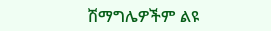ሽማግሌዎችም ልዩ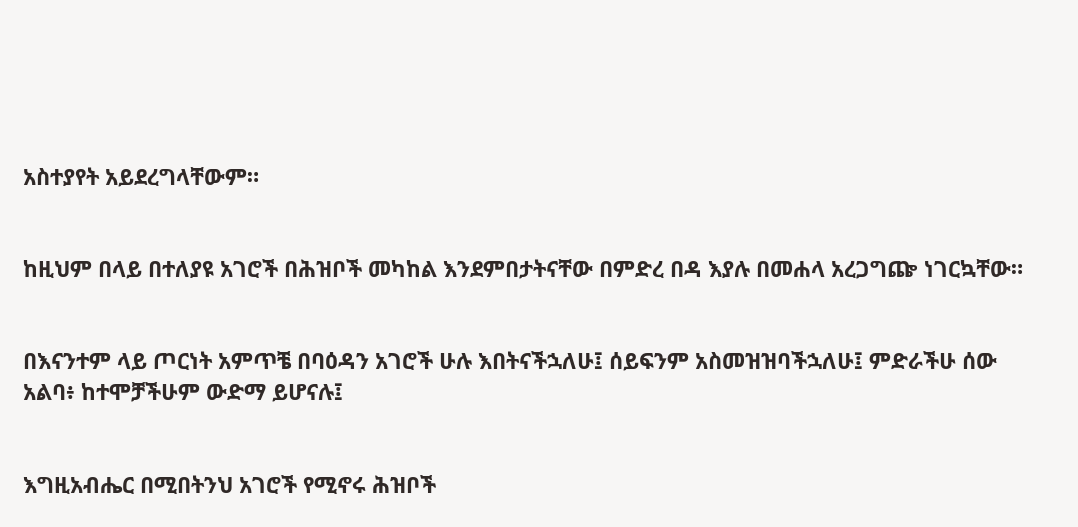አስተያየት አይደረግላቸውም።


ከዚህም በላይ በተለያዩ አገሮች በሕዝቦች መካከል እንደምበታትናቸው በምድረ በዳ እያሉ በመሐላ አረጋግጬ ነገርኳቸው።


በእናንተም ላይ ጦርነት አምጥቼ በባዕዳን አገሮች ሁሉ እበትናችኋለሁ፤ ሰይፍንም አስመዝዝባችኋለሁ፤ ምድራችሁ ሰው አልባ፥ ከተሞቻችሁም ውድማ ይሆናሉ፤


እግዚአብሔር በሚበትንህ አገሮች የሚኖሩ ሕዝቦች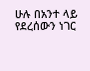ሁሉ በአንተ ላይ የደረሰውን ነገር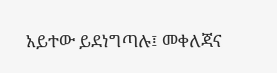አይተው ይደነግጣሉ፤ መቀለጃና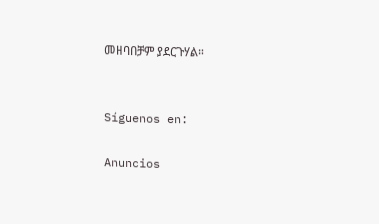መዘባበቻም ያደርጉሃል።


Síguenos en:

Anuncios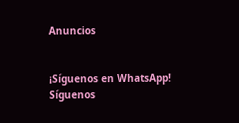Anuncios


¡Síguenos en WhatsApp! Síguenos